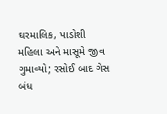ઘરમાલિક, પાડોશી મહિલા અને માસૂમે જીવ ગુમાવ્યો; રસોઈ બાદ ગેસ બંધ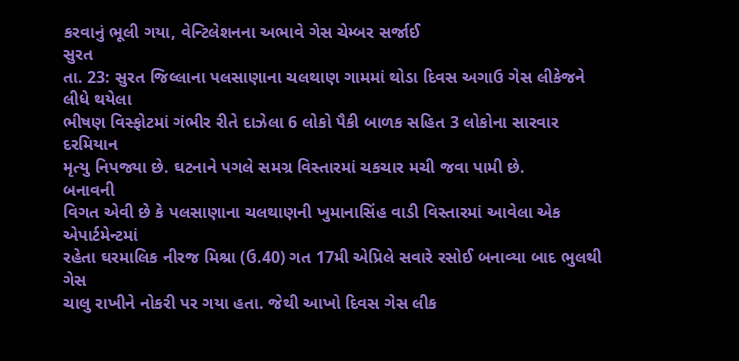કરવાનું ભૂલી ગયા, વેન્ટિલેશનના અભાવે ગેસ ચેમ્બર સર્જાઈ
સુરત
તા. 23: સુરત જિલ્લાના પલસાણાના ચલથાણ ગામમાં થોડા દિવસ અગાઉ ગેસ લીકેજને લીધે થયેલા
ભીષણ વિસ્ફોટમાં ગંભીર રીતે દાઝેલા 6 લોકો પૈકી બાળક સહિત 3 લોકોના સારવાર દરમિયાન
મૃત્યુ નિપજ્યા છે. ઘટનાને પગલે સમગ્ર વિસ્તારમાં ચકચાર મચી જવા પામી છે.
બનાવની
વિગત એવી છે કે પલસાણાના ચલથાણની ખુમાનાસિંહ વાડી વિસ્તારમાં આવેલા એક એપાર્ટમેન્ટમાં
રહેતા ઘરમાલિક નીરજ મિશ્રા (ઉ.40) ગત 17મી એપ્રિલે સવારે રસોઈ બનાવ્યા બાદ ભુલથી ગેસ
ચાલુ રાખીને નોકરી પર ગયા હતા. જેથી આખો દિવસ ગેસ લીક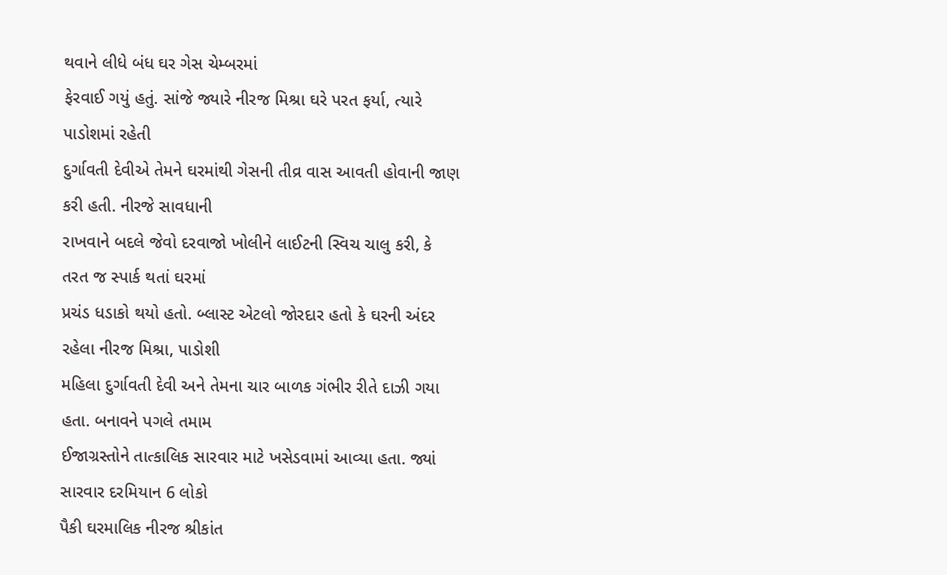થવાને લીધે બંધ ઘર ગેસ ચેમ્બરમાં
ફેરવાઈ ગયું હતું. સાંજે જ્યારે નીરજ મિશ્રા ઘરે પરત ફર્યા, ત્યારે પાડોશમાં રહેતી
દુર્ગાવતી દેવીએ તેમને ઘરમાંથી ગેસની તીવ્ર વાસ આવતી હોવાની જાણ કરી હતી. નીરજે સાવધાની
રાખવાને બદલે જેવો દરવાજો ખોલીને લાઈટની સ્વિચ ચાલુ કરી, કે તરત જ સ્પાર્ક થતાં ઘરમાં
પ્રચંડ ધડાકો થયો હતો. બ્લાસ્ટ એટલો જોરદાર હતો કે ઘરની અંદર રહેલા નીરજ મિશ્રા, પાડોશી
મહિલા દુર્ગાવતી દેવી અને તેમના ચાર બાળક ગંભીર રીતે દાઝી ગયા હતા. બનાવને પગલે તમામ
ઈજાગ્રસ્તોને તાત્કાલિક સારવાર માટે ખસેડવામાં આવ્યા હતા. જ્યાં સારવાર દરમિયાન 6 લોકો
પૈકી ઘરમાલિક નીરજ શ્રીકાંત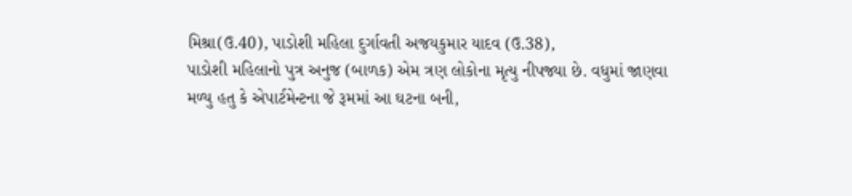મિશ્રા(ઉ.40), પાડોશી મહિલા દુર્ગાવતી અજયકુમાર યાદવ (ઉ.38),
પાડોશી મહિલાનો પુત્ર અનુજ (બાળક) એમ ત્રણ લોકોના મૃત્યુ નીપજ્યા છે. વધુમાં જાણવા
મળ્યુ હતુ કે એપાર્ટમેન્ટના જે રૂમમાં આ ઘટના બની,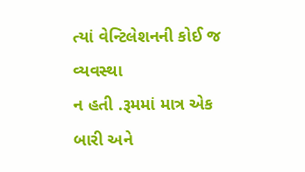ત્યાં વેન્ટિલેશનની કોઈ જ વ્યવસ્થા
ન હતી .રૂમમાં માત્ર એક બારી અને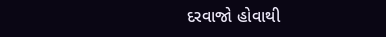દરવાજો હોવાથી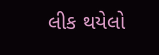લીક થયેલો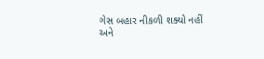ગેસ બહાર નીકળી શક્યો નહીં
અને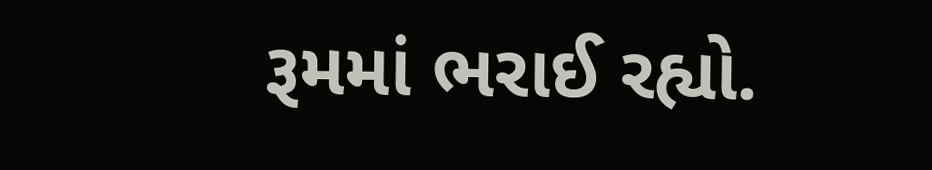રૂમમાં ભરાઈ રહ્યો.